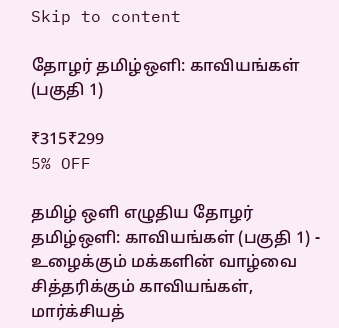Skip to content

தோழர் தமிழ்ஒளி: காவியங்கள் (பகுதி 1)

₹315₹299
5% OFF

தமிழ் ஒளி எழுதிய தோழர் தமிழ்ஒளி: காவியங்கள் (பகுதி 1) - உழைக்கும் மக்களின் வாழ்வை சித்தரிக்கும் காவியங்கள், மார்க்சியத்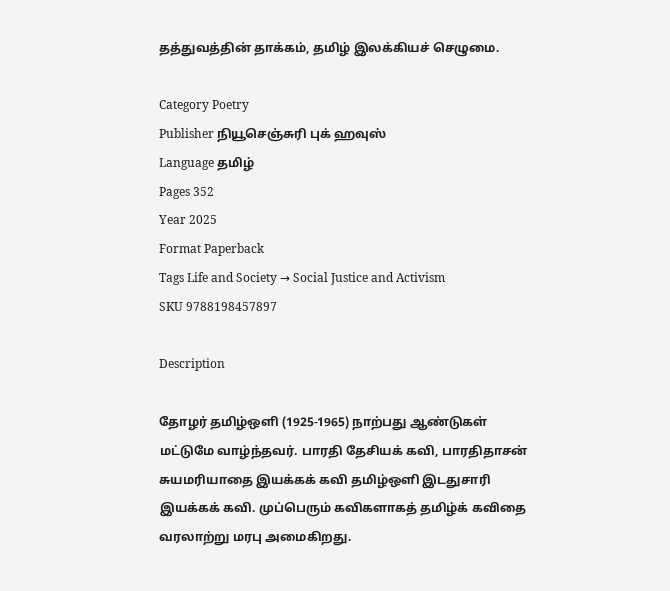தத்துவத்தின் தாக்கம், தமிழ் இலக்கியச் செழுமை.

Category Poetry
Publisher நியூசெஞ்சுரி புக் ஹவுஸ்
Language தமிழ்
Pages 352
Year 2025
Format Paperback
Tags Life and Society → Social Justice and Activism
SKU 9788198457897

Description

தோழர் தமிழ்ஒளி (1925-1965) நாற்பது ஆண்டுகள் மட்டுமே வாழ்ந்தவர். பாரதி தேசியக் கவி, பாரதிதாசன் சுயமரியாதை இயக்கக் கவி தமிழ்ஒளி இடதுசாரி இயக்கக் கவி. முப்பெரும் கவிகளாகத் தமிழ்க் கவிதை வரலாற்று மரபு அமைகிறது.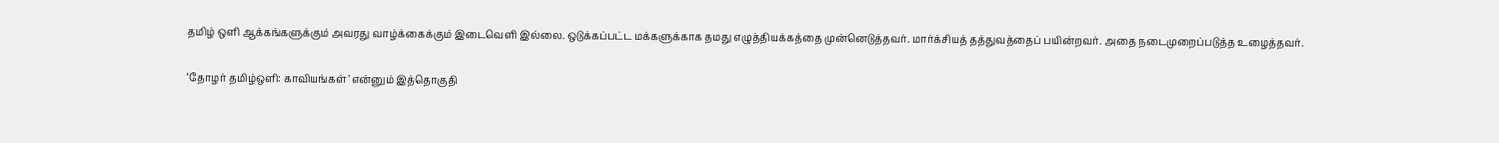தமிழ் ஒளி ஆக்கங்களுக்கும் அவரது வாழ்க்கைக்கும் இடைவெளி இல்லை. ஒடுக்கப்பட்ட மக்களுக்காக தமது எழுத்தியக்கத்தை முன்னெடுத்தவர். மார்க்சியத் தத்துவத்தைப் பயின்றவர். அதை நடைமுறைப்படுத்த உழைத்தவர்.

‘தோழர் தமிழ்ஒளி: காவியங்கள்’ என்னும் இத்தொகுதி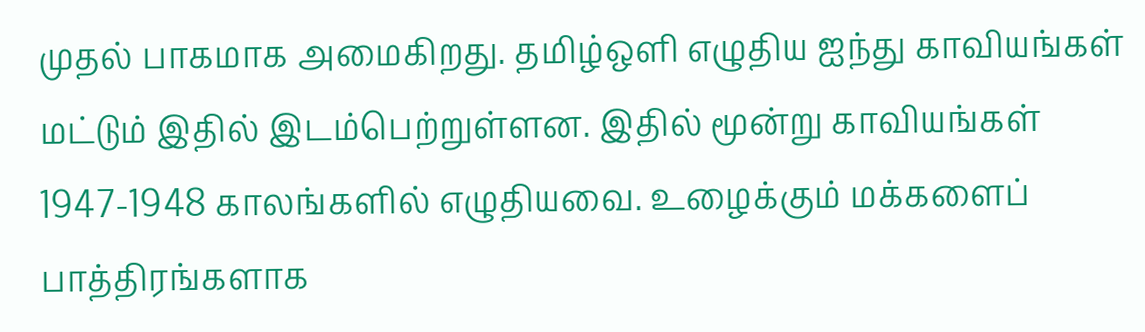முதல் பாகமாக அமைகிறது. தமிழ்ஒளி எழுதிய ஐந்து காவியங்கள் மட்டும் இதில் இடம்பெற்றுள்ளன. இதில் மூன்று காவியங்கள் 1947-1948 காலங்களில் எழுதியவை. உழைக்கும் மக்களைப் பாத்திரங்களாக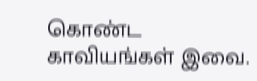கொண்ட காவியங்கள் இவை.